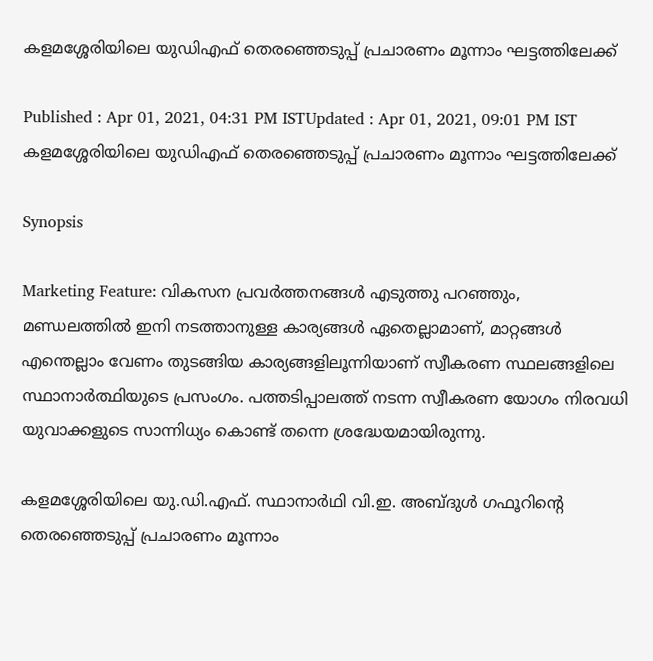കളമശ്ശേരിയിലെ യുഡിഎഫ് തെരഞ്ഞെടുപ്പ് പ്രചാരണം മൂന്നാം ഘട്ടത്തിലേക്ക്

Published : Apr 01, 2021, 04:31 PM ISTUpdated : Apr 01, 2021, 09:01 PM IST
കളമശ്ശേരിയിലെ യുഡിഎഫ് തെരഞ്ഞെടുപ്പ് പ്രചാരണം മൂന്നാം ഘട്ടത്തിലേക്ക്

Synopsis

Marketing Feature: വികസന പ്രവർത്തനങ്ങൾ എടുത്തു പറഞ്ഞും, മണ്ഡലത്തിൽ ഇനി നടത്താനുള്ള കാര്യങ്ങൾ ഏതെല്ലാമാണ്, മാറ്റങ്ങൾ എന്തെല്ലാം വേണം തുടങ്ങിയ കാര്യങ്ങളിലൂന്നിയാണ് സ്വീകരണ സ്ഥലങ്ങളിലെ സ്ഥാനാർത്ഥിയുടെ പ്രസംഗം. പത്തടിപ്പാലത്ത് നടന്ന സ്വീകരണ യോഗം നിരവധി യുവാക്കളുടെ സാന്നിധ്യം കൊണ്ട് തന്നെ ശ്രദ്ധേയമായിരുന്നു.

കളമശ്ശേരിയിലെ യു.ഡി.എഫ്. സ്ഥാനാർഥി വി.ഇ. അബ്ദുൾ ഗഫൂറിന്റെ തെരഞ്ഞെടുപ്പ് പ്രചാരണം മൂന്നാം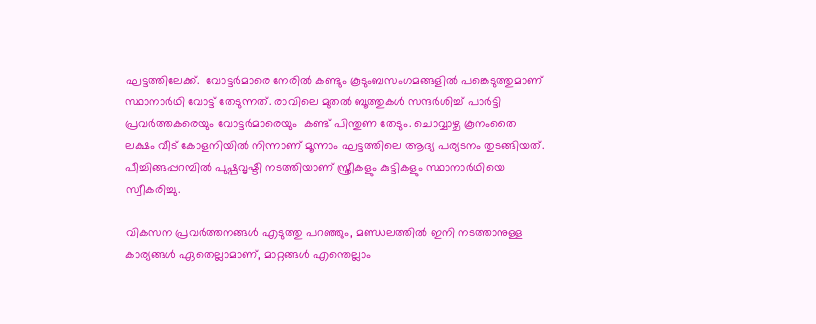ഘട്ടത്തിലേക്ക്.  വോട്ടർമാരെ നേരിൽ കണ്ടും കൂടുംബസംഗമങ്ങളിൽ പങ്കെടുത്തുമാണ് സ്ഥാനാർഥി വോട്ട് തേടുന്നത്. രാവിലെ മുതൽ ബൂത്തുകൾ സന്ദർശിച്ച് പാർട്ടി പ്രവർത്തകരെയും വോട്ടർമാരെയും  കണ്ട് പിന്തുണ തേടും. ചൊവ്വാഴ്ച കൂനംതൈ ലക്ഷം വീട് കോളനിയിൽ നിന്നാണ് മൂന്നാം ഘട്ടത്തിലെ ആദ്യ പര്യടനം തുടങ്ങിയത്. പീച്ചിങ്ങപ്പറമ്പിൽ പുഷ്പവൃഷ്ടി നടത്തിയാണ് സ്ത്രീകളും കുട്ടികളും സ്ഥാനാർഥിയെ സ്വീകരിച്ചു.

വികസന പ്രവർത്തനങ്ങൾ എടുത്തു പറഞ്ഞും, മണ്ഡലത്തിൽ ഇനി നടത്താനുള്ള കാര്യങ്ങൾ ഏതെല്ലാമാണ്, മാറ്റങ്ങൾ എന്തെല്ലാം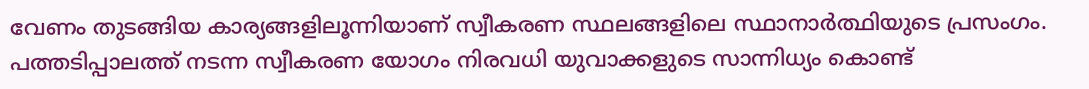വേണം തുടങ്ങിയ കാര്യങ്ങളിലൂന്നിയാണ് സ്വീകരണ സ്ഥലങ്ങളിലെ സ്ഥാനാർത്ഥിയുടെ പ്രസംഗം. പത്തടിപ്പാലത്ത് നടന്ന സ്വീകരണ യോഗം നിരവധി യുവാക്കളുടെ സാന്നിധ്യം കൊണ്ട്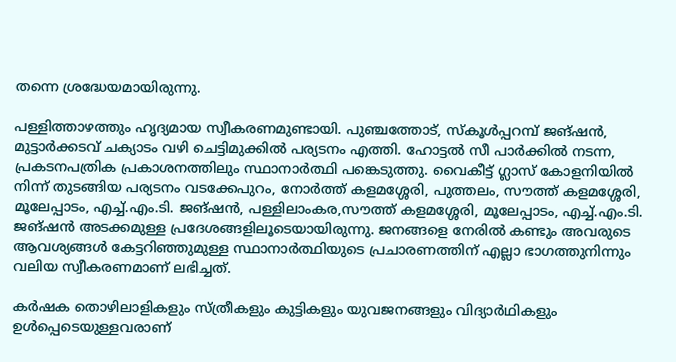തന്നെ ശ്രദ്ധേയമായിരുന്നു.

പള്ളിത്താഴത്തും ഹൃദ്യമായ സ്വീകരണമുണ്ടായി. പുഞ്ചത്തോട്, സ്കൂൾപ്പറമ്പ് ജങ്ഷൻ, മുട്ടാർക്കടവ് ചക്യാടം വഴി ചെട്ടിമുക്കിൽ പര്യടനം എത്തി. ഹോട്ടൽ സീ പാർക്കിൽ നടന്ന, പ്രകടനപത്രിക പ്രകാശനത്തിലും സ്ഥാനാർത്ഥി പങ്കെടുത്തു. വൈകീട്ട് ഗ്ലാസ് കോളനിയിൽ നിന്ന് തുടങ്ങിയ പര്യടനം വടക്കേപുറം, നോർത്ത് കളമശ്ശേരി, പുത്തലം, സൗത്ത് കളമശ്ശേരി, മൂലേപ്പാടം, എച്ച്.എം.ടി. ജങ്ഷൻ, പള്ളിലാംകര,സൗത്ത് കളമശ്ശേരി, മൂലേപ്പാടം, എച്ച്.എം.ടി. ജങ്ഷൻ അടക്കമുള്ള പ്രദേശങ്ങളിലൂടെയായിരുന്നു. ജനങ്ങളെ നേരിൽ കണ്ടും അവരുടെ ആവശ്യങ്ങൾ കേട്ടറിഞ്ഞുമുള്ള സ്ഥാനാർത്ഥിയുടെ പ്രചാരണത്തിന് എല്ലാ ഭാഗത്തുനിന്നും വലിയ സ്വീകരണമാണ് ലഭിച്ചത്.

കർഷക തൊഴിലാളികളും സ്ത്രീകളും കുട്ടികളും യുവജനങ്ങളും വിദ്യാർഥികളും ഉൾപ്പെടെയുള്ളവരാണ്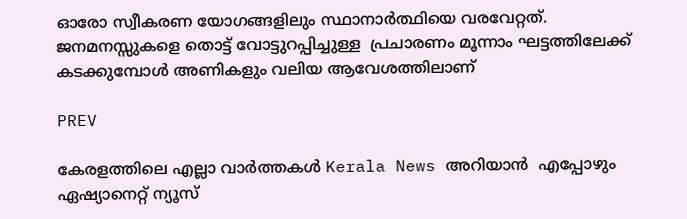ഓരോ സ്വീകരണ യോഗങ്ങളിലും സ്ഥാനാർത്ഥിയെ വരവേറ്റത്.  ജനമനസ്സുകളെ തൊട്ട് വോട്ടുറപ്പിച്ചുള്ള  പ്രചാരണം മൂന്നാം ഘട്ടത്തിലേക്ക് കടക്കുമ്പോൾ അണികളും വലിയ ആവേശത്തിലാണ്

PREV

കേരളത്തിലെ എല്ലാ വാർത്തകൾ Kerala News അറിയാൻ  എപ്പോഴും ഏഷ്യാനെറ്റ് ന്യൂസ്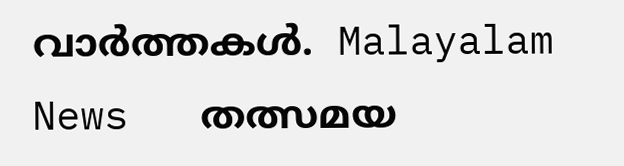വാർത്തകൾ.  Malayalam News   തത്സമയ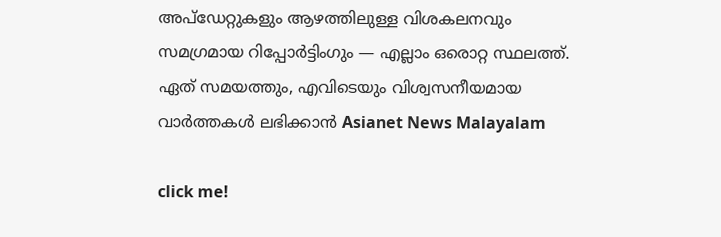അപ്‌ഡേറ്റുകളും ആഴത്തിലുള്ള വിശകലനവും സമഗ്രമായ റിപ്പോർട്ടിംഗും — എല്ലാം ഒരൊറ്റ സ്ഥലത്ത്. ഏത് സമയത്തും, എവിടെയും വിശ്വസനീയമായ വാർത്തകൾ ലഭിക്കാൻ Asianet News Malayalam

click me!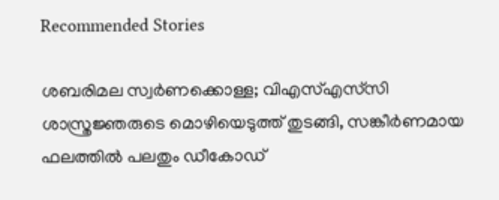Recommended Stories

ശബരിമല സ്വര്‍ണക്കൊള്ള; വിഎസ്എസ്‍സി ശാസ്ത്രജ്ഞരുടെ മൊഴിയെടുത്ത് തുടങ്ങി, സങ്കീര്‍ണമായ ഫലത്തിൽ പലതും ഡീകോഡ്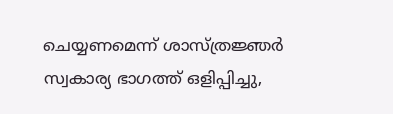ചെയ്യണമെന്ന് ശാസ്ത്രജ്ഞര്‍
സ്വകാര്യ ഭാഗത്ത് ഒളിപ്പിച്ചു,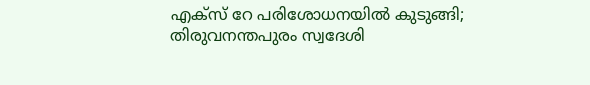എക്സ് റേ പരിശോധനയിൽ കുടുങ്ങി; തിരുവനന്തപുരം സ്വദേശി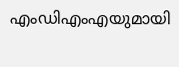എംഡിഎംഎയുമായി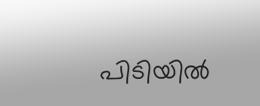പിടിയിൽ